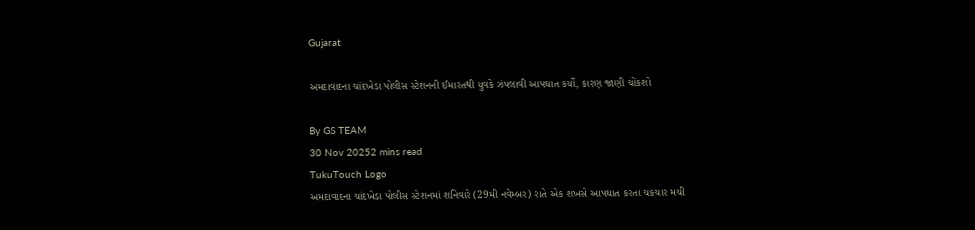Gujarat

અમદાવાદના ચાંદખેડા પોલીસ સ્ટેશનની ઈમારતથી યુવકે ઝંપલાવી આપઘાત કર્યો, કારણ જાણી ચોંકશો

By GS TEAM
30 Nov 20252 mins read
TukuTouch Logo
અમદાવાદના ચાંદખેડા પોલીસ સ્ટેશનમાં શનિવારે (29મી નવેમ્બર) રાતે એક શખસે આપઘાત કરતા ચકચાર મચી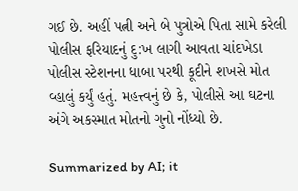ગઈ છે. અહીં પત્ની અને બે પુત્રોએ પિતા સામે કરેલી પોલીસ ફરિયાદનું દુ:ખ લાગી આવતા ચાંદખેડા પોલીસ સ્ટેશનના ધાબા પરથી કૂદીને શખસે મોત વ્હાલું કર્યું હતું. મહત્ત્વનું છે કે, પોલીસે આ ઘટના અંગે અકસ્માત મોતનો ગુનો નોંધ્યો છે.

Summarized by AI; it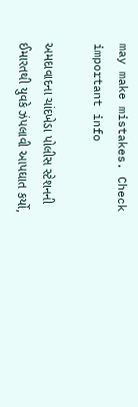may make mistakes. Check important info

અમદાવાદના ચાંદખેડા પોલીસ સ્ટેશનની ઈમારતથી યુવકે ઝંપલાવી આપઘાત કર્યો,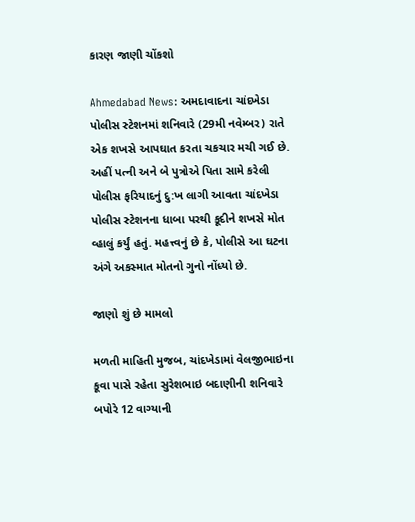કારણ જાણી ચોંકશો

Ahmedabad News: અમદાવાદના ચાંદખેડા પોલીસ સ્ટેશનમાં શનિવારે (29મી નવેમ્બર) રાતે એક શખસે આપઘાત કરતા ચકચાર મચી ગઈ છે. અહીં પત્ની અને બે પુત્રોએ પિતા સામે કરેલી પોલીસ ફરિયાદનું દુ:ખ લાગી આવતા ચાંદખેડા પોલીસ સ્ટેશનના ધાબા પરથી કૂદીને શખસે મોત વ્હાલું કર્યું હતું. મહત્ત્વનું છે કે, પોલીસે આ ઘટના અંગે અકસ્માત મોતનો ગુનો નોંધ્યો છે.

જાણો શું છે મામલો

મળતી માહિતી મુજબ, ચાંદખેડામાં વેલજીભાઇના કૂવા પાસે રહેતા સુરેશભાઇ બદાણીની શનિવારે બપોરે 12 વાગ્યાની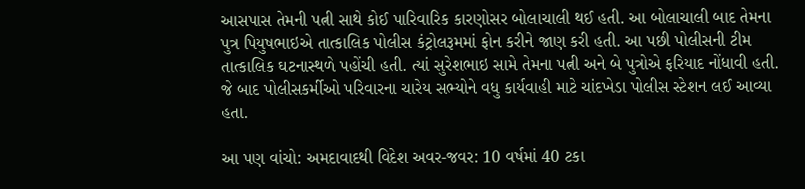આસપાસ તેમની પત્ની સાથે કોઈ પારિવારિક કારણોસર બોલાચાલી થઈ હતી. આ બોલાચાલી બાદ તેમના પુત્ર પિયુષભાઇએ તાત્કાલિક પોલીસ કંટ્રોલરૂમમાં ફોન કરીને જાણ કરી હતી. આ પછી પોલીસની ટીમ તાત્કાલિક ઘટનાસ્થળે પહોંચી હતી. ત્યાં સુરેશભાઇ સામે તેમના પત્ની અને બે પુત્રોએ ફરિયાદ નોંધાવી હતી. જે બાદ પોલીસકર્મીઓ પરિવારના ચારેય સભ્યોને વધુ કાર્યવાહી માટે ચાંદખેડા પોલીસ સ્ટેશન લઈ આવ્યા હતા.

આ પણ વાંચો: અમદાવાદથી વિદેશ અવર-જવર: 10 વર્ષમાં 40 ટકા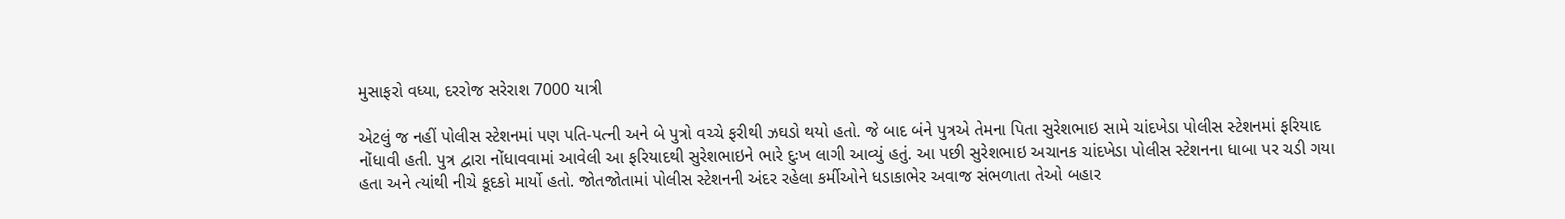મુસાફરો વધ્યા, દરરોજ સરેરાશ 7000 યાત્રી

એટલું જ નહીં પોલીસ સ્ટેશનમાં પણ પતિ-પત્ની અને બે પુત્રો વચ્ચે ફરીથી ઝઘડો થયો હતો. જે બાદ બંને પુત્રએ તેમના પિતા સુરેશભાઇ સામે ચાંદખેડા પોલીસ સ્ટેશનમાં ફરિયાદ નોંધાવી હતી. પુત્ર દ્વારા નોંધાવવામાં આવેલી આ ફરિયાદથી સુરેશભાઇને ભારે દુઃખ લાગી આવ્યું હતું. આ પછી સુરેશભાઇ અચાનક ચાંદખેડા પોલીસ સ્ટેશનના ધાબા પર ચડી ગયા હતા અને ત્યાંથી નીચે કૂદકો માર્યો હતો. જોતજોતામાં પોલીસ સ્ટેશનની અંદર રહેલા કર્મીઓને ધડાકાભેર અવાજ સંભળાતા તેઓ બહાર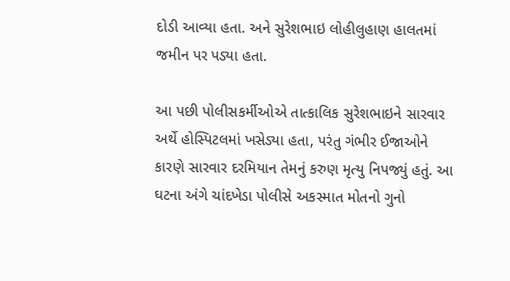દોડી આવ્યા હતા. અને સુરેશભાઇ લોહીલુહાણ હાલતમાં જમીન પર પડ્યા હતા.

આ પછી પોલીસકર્મીઓએ તાત્કાલિક સુરેશભાઇને સારવાર અર્થે હોસ્પિટલમાં ખસેડ્યા હતા, પરંતુ ગંભીર ઈજાઓને કારણે સારવાર દરમિયાન તેમનું કરુણ મૃત્યુ નિપજ્યું હતું. આ ઘટના અંગે ચાંદખેડા પોલીસે અકસ્માત મોતનો ગુનો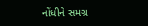નોંધીને સમગ્ર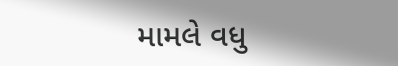મામલે વધુ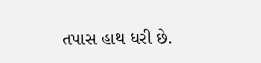તપાસ હાથ ધરી છે.